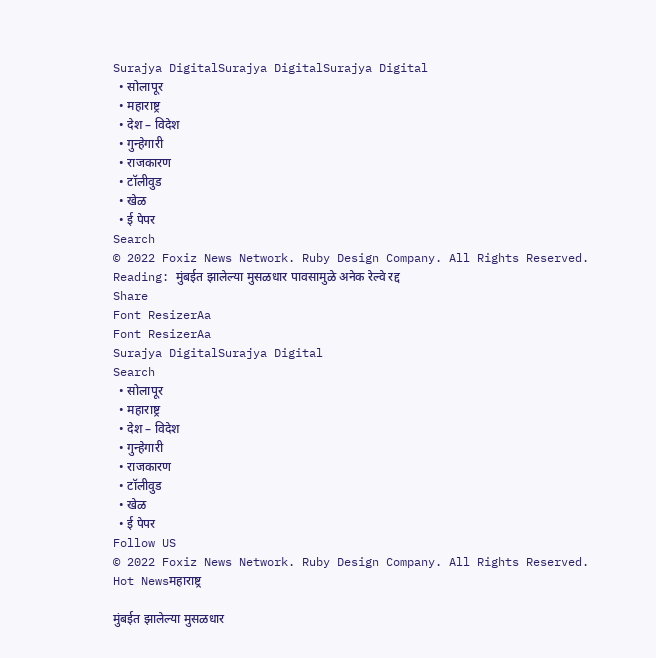Surajya DigitalSurajya DigitalSurajya Digital
  • सोलापूर
  • महाराष्ट्र
  • देश – विदेश
  • गुन्हेगारी
  • राजकारण
  • टॉलीवुड
  • खेळ
  • ई पेपर
Search
© 2022 Foxiz News Network. Ruby Design Company. All Rights Reserved.
Reading: मुंबईत झालेल्या मुसळधार पावसामुळे अनेक रेल्वे रद्द
Share
Font ResizerAa
Font ResizerAa
Surajya DigitalSurajya Digital
Search
  • सोलापूर
  • महाराष्ट्र
  • देश – विदेश
  • गुन्हेगारी
  • राजकारण
  • टॉलीवुड
  • खेळ
  • ई पेपर
Follow US
© 2022 Foxiz News Network. Ruby Design Company. All Rights Reserved.
Hot Newsमहाराष्ट्र

मुंबईत झालेल्या मुसळधार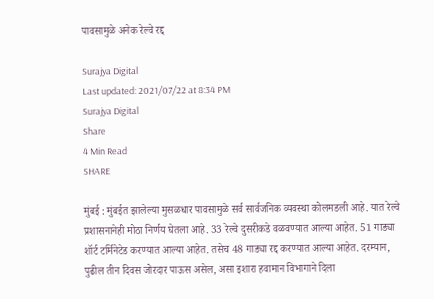पावसामुळे अनेक रेल्वे रद्द

Surajya Digital
Last updated: 2021/07/22 at 8:34 PM
Surajya Digital
Share
4 Min Read
SHARE

मुंबई : मुंबईत झालेल्या मुसळधार पावसामुळे सर्व सार्वजनिक व्यवस्था कोलमडली आहे. यात रेल्वे प्रशासनानेही मोठा निर्णय घेतला आहे. 33 रेल्वे दुसरीकडे वळवण्यात आल्या आहेत. 51 गाड्या शॉर्ट टर्मिनेटेड करण्यात आल्या आहेत. तसेच 48 गाड्या रद्द करण्यात आल्या आहेत. दरम्यान, पुढील तीन दिवस जोरदार पाऊस असेल, असा इशारा हवामान विभागाने दिला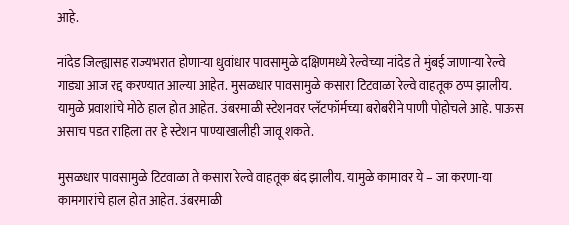आहे.

नांदेड जिल्ह्यासह राज्यभरात होणाऱ्या धुवांधार पावसामुळे दक्षिणमध्ये रेल्वेच्या नांदेड ते मुंबई जाणाऱ्या रेल्वे गाड्या आज रद्द करण्यात आल्या आहेत. मुसळधार पावसामुळे कसारा टिटवाळा रेल्वे वाहतूक ठप्प झालीय. यामुळे प्रवाशांचे मोठे हाल होत आहेत. उंबरमाळी स्टेशनवर प्लॅटफॉर्मच्या बरोबरीने पाणी पोहोचले आहे. पाऊस असाच पडत राहिला तर हे स्टेशन पाण्याखालीही जावू शकते.

मुसळधार पावसामुळे टिटवाळा ते कसारा रेल्वे वाहतूक बंद झालीय. यामुळे कामावर ये – जा करणा-या कामगारांचे हाल होत आहेत. उंबरमाळी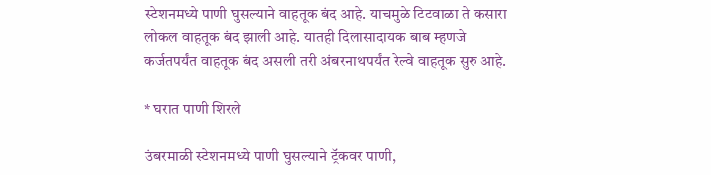स्टेशनमध्ये पाणी घुसल्याने वाहतूक बंद आहे. याचमुळे टिटवाळा ते कसारा लोकल वाहतूक बंद झाली आहे. यातही दिलासादायक बाब म्हणजे कर्जतपर्यंत वाहतूक बंद असली तरी अंबरनाथपर्यंत रेल्वे वाहतूक सुरु आहे.

* घरात पाणी शिरले

उंबरमाळी स्टेशनमध्ये पाणी घुसल्याने ट्रॅकवर पाणी,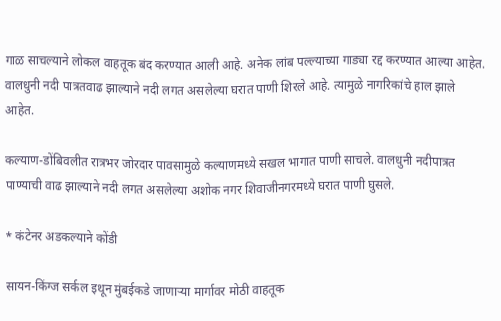गाळ साचल्याने लोकल वाहतूक बंद करण्यात आली आहे. अनेक लांब पल्ल्याच्या गाड्या रद्द करण्यात आल्या आहेत. वालधुनी नदी पात्रतवाढ झाल्याने नदी लगत असलेल्या घरात पाणी शिरले आहे. त्यामुळे नागरिकांचे हाल झाले आहेत.

कल्याण-डोंबिवलीत रात्रभर जोरदार पावसामुळे कल्याणमध्ये सखल भागात पाणी साचले. वालधुनी नदीपात्रत पाण्याची वाढ झाल्याने नदी लगत असलेल्या अशोक नगर शिवाजीनगरमध्ये घरात पाणी घुसले.

* कंटेनर अडकल्याने कोंडी

सायन-किंग्ज सर्कल इथून मुंबईकडे जाणाऱ्या मार्गावर मोठी वाहतूक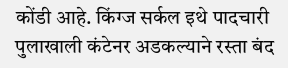कोंडी आहे. किंग्ज सर्कल इथे पादचारी पुलाखाली कंटेनर अडकल्याने रस्ता बंद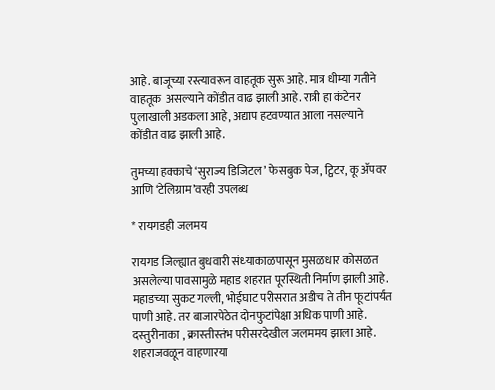आहे. बाजूच्या रस्त्यावरून वाहतूक सुरू आहे. मात्र धीम्या गतीने वाहतूक  असल्याने कोंडीत वाढ झाली आहे. रात्री हा कंटेनर पुलाखाली अडकला आहे, अद्याप हटवण्यात आला नसल्याने कोंडीत वाढ झाली आहे.

तुमच्या हक्काचे ‘सुराज्य डिजिटल’ फेसबुक पेज, ट्विटर, कू ॲपवर आणि ‘टेलिग्राम’वरही उपलब्ध

* रायगडही जलमय

रायगड जिल्ह्यात बुधवारी संध्‍याकाळपासून मुसळधार कोसळत असलेल्‍या पावसामुळे महाड शहरात पूरस्थिती निर्माण झाली आहे. महाडच्‍या सुकट गल्‍ली, भोईघाट परीसरात अडीच ते तीन फूटांपर्यंत पाणी आहे. तर बाजारपेठेत दोनफुटांपेक्षा अधिक पाणी आहे. दस्‍तुरीनाका , क्रास्‍तीस्‍तंभ परीसरदेखील जलममय झाला आहे. शहराजवळून वाहणारया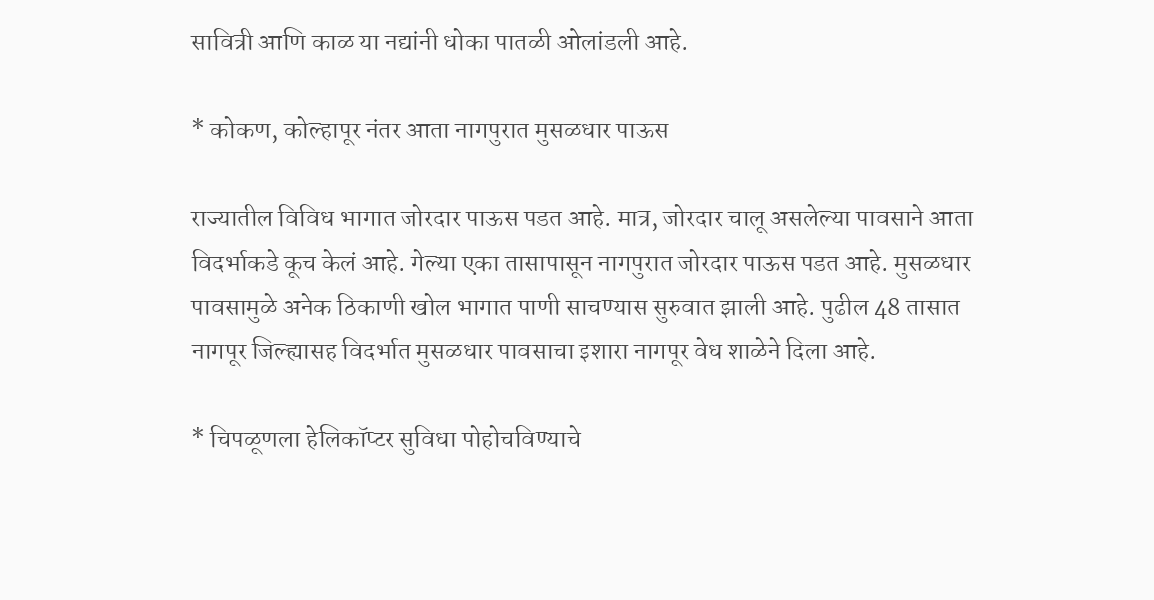सावित्री आणि काळ या नद्यांनी धोका पातळी ओलांडली आहे.

* कोकण, कोल्हापूर नंतर आता नागपुरात मुसळधार पाऊस

राज्यातील विविध भागात जोरदार पाऊस पडत आहे. मात्र, जोरदार चालू असलेल्या पावसाने आता विदर्भाकडे कूच केलं आहे. गेल्या एका तासापासून नागपुरात जोरदार पाऊस पडत आहे. मुसळधार पावसामुळे अनेक ठिकाणी खोल भागात पाणी साचण्यास सुरुवात झाली आहे. पुढील 48 तासात नागपूर जिल्ह्यासह विदर्भात मुसळधार पावसाचा इशारा नागपूर वेध शाळेने दिला आहे.

* चिपळूणला हेलिकॉप्टर सुविधा पोहोचविण्याचे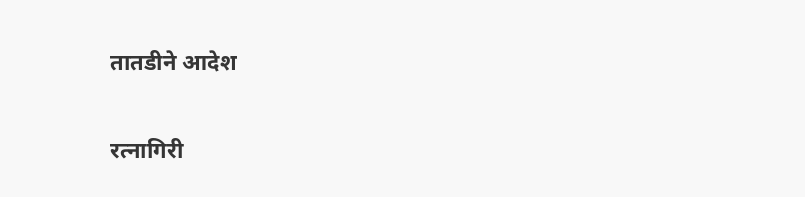तातडीने आदेश

रत्नागिरी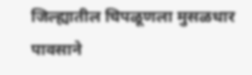जिल्ह्यातील चिपळूणला मुसळधार पावसाने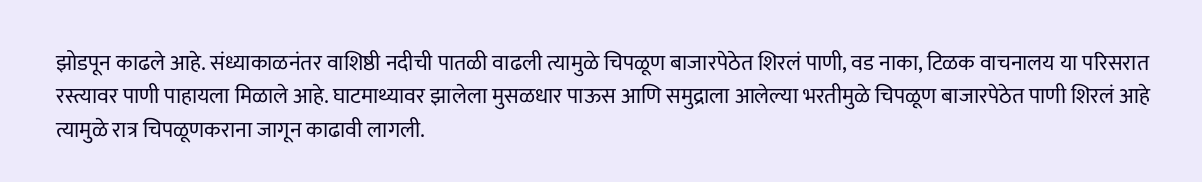झोडपून काढले आहे. संध्याकाळनंतर वाशिष्ठी नदीची पातळी वाढली त्यामुळे चिपळूण बाजारपेठेत शिरलं पाणी, वड नाका, टिळक वाचनालय या परिसरात रस्त्यावर पाणी पाहायला मिळाले आहे. घाटमाथ्यावर झालेला मुसळधार पाऊस आणि समुद्राला आलेल्या भरतीमुळे चिपळूण बाजारपेठेत पाणी शिरलं आहे त्यामुळे रात्र चिपळूणकराना जागून काढावी लागली.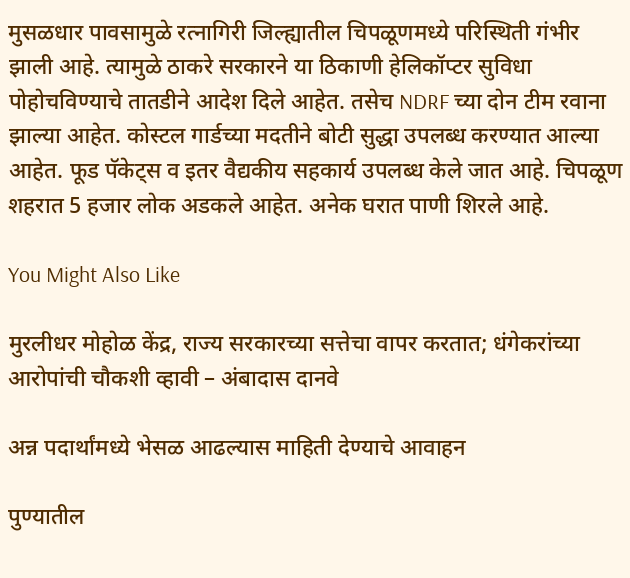मुसळधार पावसामुळे रत्नागिरी जिल्ह्यातील चिपळूणमध्ये परिस्थिती गंभीर झाली आहे. त्यामुळे ठाकरे सरकारने या ठिकाणी हेलिकॉप्टर सुविधा पोहोचविण्याचे तातडीने आदेश दिले आहेत. तसेच NDRF च्या दोन टीम रवाना झाल्या आहेत. कोस्टल गार्डच्या मदतीने बोटी सुद्धा उपलब्ध करण्यात आल्या आहेत. फूड पॅकेट्स व इतर वैद्यकीय सहकार्य उपलब्ध केले जात आहे. चिपळूण शहरात 5 हजार लोक अडकले आहेत. अनेक घरात पाणी शिरले आहे.

You Might Also Like

मुरलीधर मोहोळ केंद्र, राज्य सरकारच्या सत्तेचा वापर करतात; धंगेकरांच्या आरोपांची चौकशी व्हावी – अंबादास दानवे

अन्न पदार्थांमध्ये भेसळ आढल्यास माहिती देण्याचे आवाहन

पुण्यातील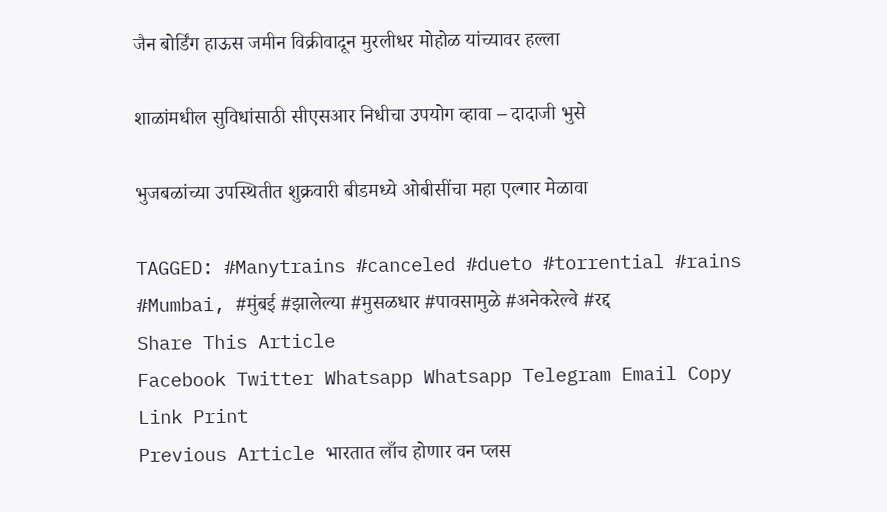जैन बोर्डिंग हाऊस जमीन विक्रीवादून मुरलीधर मोहोळ यांच्यावर हल्ला

शाळांमधील सुविधांसाठी सीएसआर निधीचा उपयोग व्हावा – दादाजी भुसे

भुजबळांच्या उपस्थितीत शुक्रवारी बीडमध्ये ओबीसींचा महा एल्गार मेळावा

TAGGED: #Manytrains #canceled #dueto #torrential #rains #Mumbai, #मुंबई #झालेल्या #मुसळधार #पावसामुळे #अनेकरेल्वे #रद्द
Share This Article
Facebook Twitter Whatsapp Whatsapp Telegram Email Copy Link Print
Previous Article भारतात लाँच होणार वन प्लस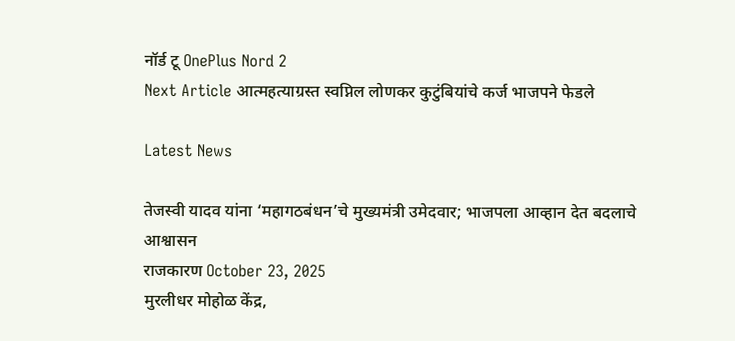नॉर्ड टू OnePlus Nord 2
Next Article आत्महत्याग्रस्त स्वप्निल लोणकर कुटुंबियांचे कर्ज भाजपने फेडले

Latest News

तेजस्वी यादव यांना ‘महागठबंधन’चे मुख्यमंत्री उमेदवार; भाजपला आव्हान देत बदलाचे आश्वासन
राजकारण October 23, 2025
मुरलीधर मोहोळ केंद्र,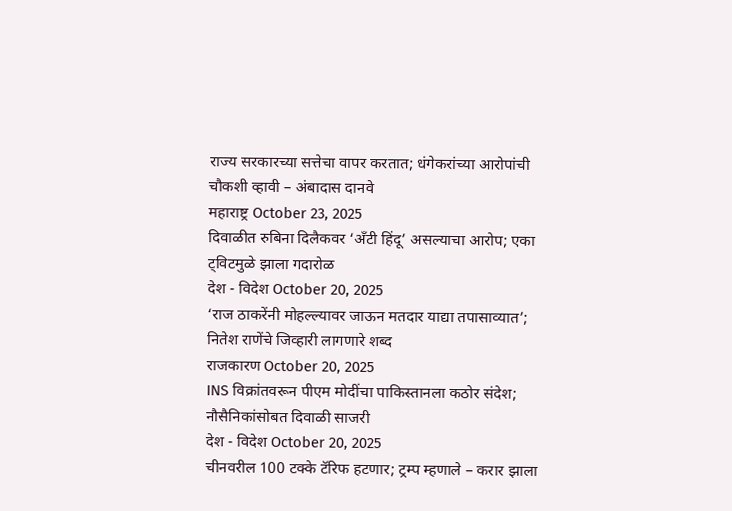राज्य सरकारच्या सत्तेचा वापर करतात; धंगेकरांच्या आरोपांची चौकशी व्हावी – अंबादास दानवे
महाराष्ट्र October 23, 2025
दिवाळीत रुबिना दिलैकवर ‘अँटी हिंदू’ असल्याचा आरोप; एका ट्विटमुळे झाला गदारोळ
देश - विदेश October 20, 2025
‘राज ठाकरेंनी मोहल्ल्यावर जाऊन मतदार याद्या तपासाव्यात’; नितेश राणेंचे जिव्हारी लागणारे शब्द
राजकारण October 20, 2025
INS विक्रांतवरून पीएम मोदींचा पाकिस्तानला कठोर संदेश; नौसैनिकांसोबत दिवाळी साजरी
देश - विदेश October 20, 2025
चीनवरील 100 टक्के टॅरिफ हटणार; ट्रम्प म्हणाले – करार झाला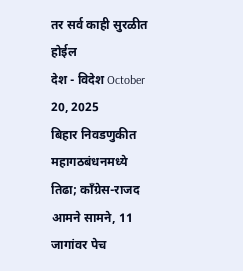तर सर्व काही सुरळीत होईल
देश - विदेश October 20, 2025
बिहार निवडणुकीत महागठबंधनमध्ये तिढा; काँग्रेस-राजद आमने सामने, 11 जागांवर पेच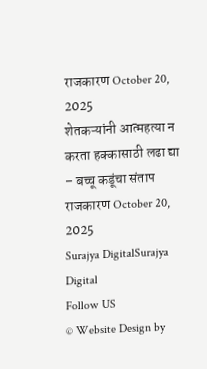राजकारण October 20, 2025
शेतकऱ्यांनी आत्महत्या न करता हक्कासाठी लढा द्या – बच्चू कडूंचा संताप
राजकारण October 20, 2025
Surajya DigitalSurajya Digital
Follow US
© Website Design by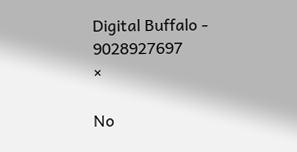Digital Buffalo - 9028927697
×

No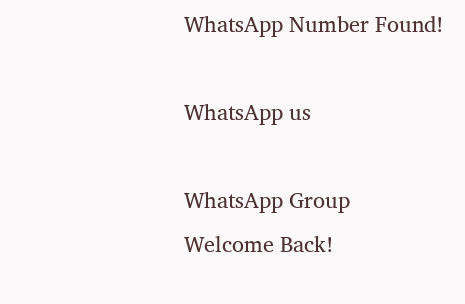WhatsApp Number Found!

WhatsApp us

WhatsApp Group
Welcome Back!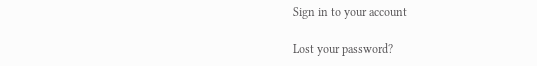Sign in to your account

Lost your password?